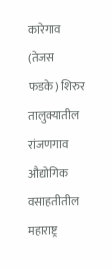कारेगाव (तेजस फडके) शिरुर तालुक्यातील रांजणगाव औद्योगिक वसाहतीतील महाराष्ट्र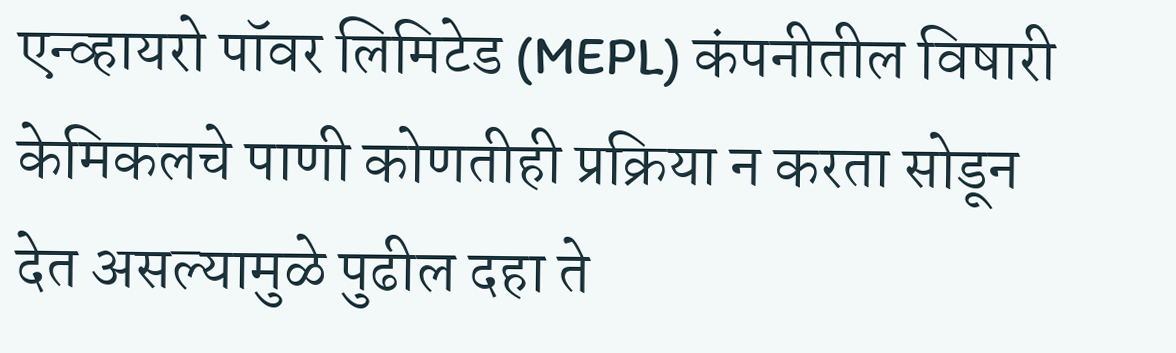एन्व्हायरो पॉवर लिमिटेड (MEPL) कंपनीतील विषारी केमिकलचे पाणी कोणतीही प्रक्रिया न करता सोडून देत असल्यामुळे पुढील दहा ते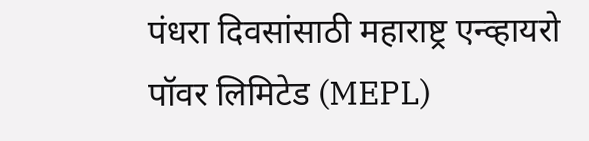पंधरा दिवसांसाठी महाराष्ट्र एन्व्हायरो पॉवर लिमिटेड (MEPL)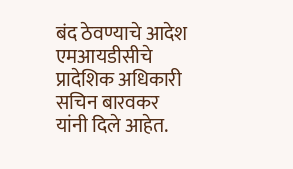बंद ठेवण्याचे आदेश एमआयडीसीचे प्रादेशिक अधिकारी सचिन बारवकर यांनी दिले आहेत.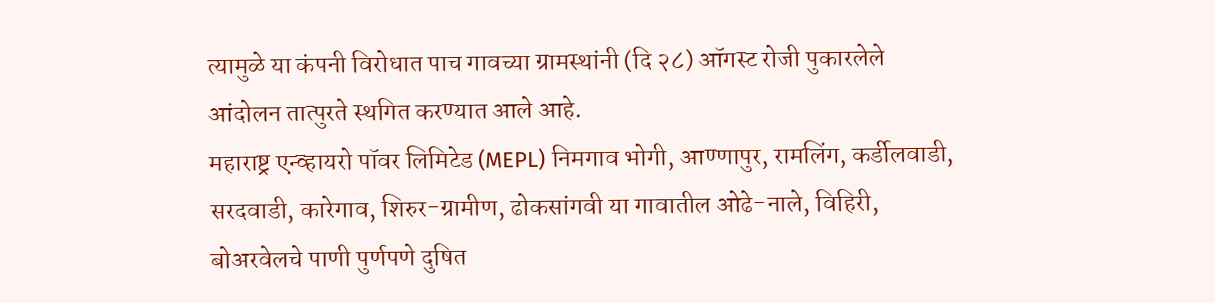त्यामुळे या कंपनी विरोधात पाच गावच्या ग्रामस्थांनी (दि २८) ऑगस्ट रोजी पुकारलेले आंदोलन तात्पुरते स्थगित करण्यात आले आहे.
महाराष्ट्र एन्व्हायरो पॉवर लिमिटेड (MEPL) निमगाव भोगी, आण्णापुर, रामलिंग, कर्डीलवाडी, सरदवाडी, कारेगाव, शिरुर-ग्रामीण, ढोकसांगवी या गावातील ओढे-नाले, विहिरी, बोअरवेलचे पाणी पुर्णपणे दुषित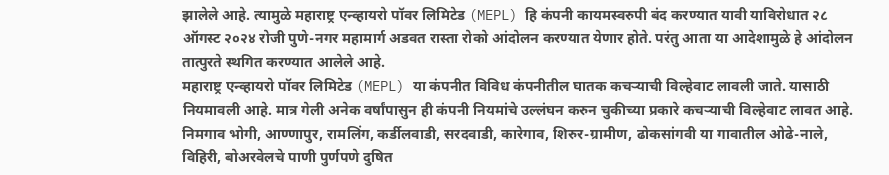झालेले आहे. त्यामुळे महाराष्ट्र एन्व्हायरो पॉवर लिमिटेड (MEPL) हि कंपनी कायमस्वरुपी बंद करण्यात यावी याविरोधात २८ ऑगस्ट २०२४ रोजी पुणे-नगर महामार्ग अडवत रास्ता रोको आंदोलन करण्यात येणार होते. परंतु आता या आदेशामुळे हे आंदोलन तात्पुरते स्थगित करण्यात आलेले आहे.
महाराष्ट्र एन्व्हायरो पॉवर लिमिटेड (MEPL) या कंपनीत विविध कंपनीतील घातक कचऱ्याची विल्हेवाट लावली जाते. यासाठी नियमावली आहे. मात्र गेली अनेक वर्षांपासुन ही कंपनी नियमांचे उल्लंघन करुन चुकीच्या प्रकारे कचऱ्याची विल्हेवाट लावत आहे. निमगाव भोगी, आण्णापुर, रामलिंग, कर्डीलवाडी, सरदवाडी, कारेगाव, शिरुर-ग्रामीण, ढोकसांगवी या गावातील ओढे-नाले, विहिरी, बोअरवेलचे पाणी पुर्णपणे दुषित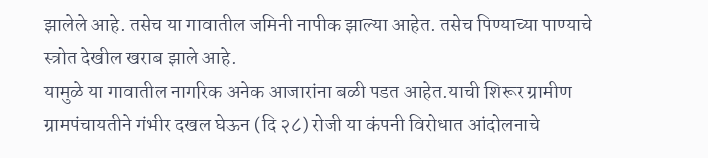झालेले आहे. तसेच या गावातील जमिनी नापीक झाल्या आहेत. तसेच पिण्याच्या पाण्याचे स्त्रोत देखील खराब झाले आहे.
यामुळे या गावातील नागरिक अनेक आजारांना बळी पडत आहेत.याची शिरूर ग्रामीण ग्रामपंचायतीने गंभीर दखल घेऊन (दि २८) रोजी या कंपनी विरोधात आंदोलनाचे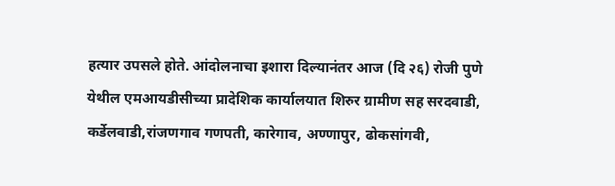हत्यार उपसले होते. आंदोलनाचा इशारा दिल्यानंतर आज (दि २६) रोजी पुणे येथील एमआयडीसीच्या प्रादेशिक कार्यालयात शिरुर ग्रामीण सह सरदवाडी, कर्डेलवाडी,रांजणगाव गणपती, कारेगाव, अण्णापुर, ढोकसांगवी,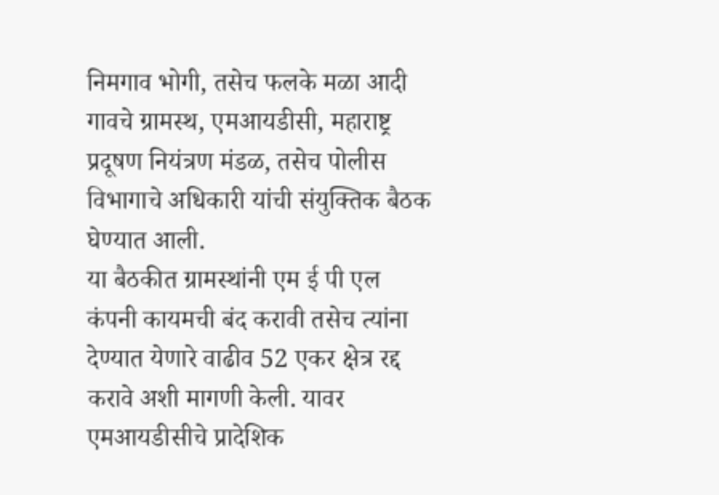निमगाव भोगी, तसेच फलके मळा आदी गावचे ग्रामस्थ, एमआयडीसी, महाराष्ट्र प्रदूषण नियंत्रण मंडळ, तसेच पोलीस विभागाचे अधिकारी यांची संयुक्तिक बैठक घेण्यात आली.
या बैठकीत ग्रामस्थांनी एम ई पी एल कंपनी कायमची बंद करावी तसेच त्यांना देण्यात येणारे वाढीव 52 एकर क्षेत्र रद्द करावे अशी मागणी केली. यावर एमआयडीसीचे प्रादेशिक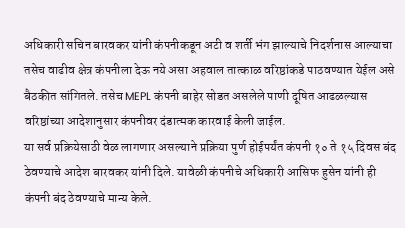अधिकारी सचिन बारवकर यांनी कंपनीकडून अटी व शर्ती भंग झाल्याचे निदर्शनास आल्याचा तसेच वाढीव क्षेत्र कंपनीला देऊ नये असा अहवाल तात्काळ वरिष्ठांकडे पाठवण्यात येईल असे बैठकीत सांगितले. तसेच MEPL कंपनी बाहेर सोडत असलेले पाणी दूषित आढळल्यास वरिष्ठांच्या आदेशानुसार कंपनीवर दंडात्मक कारवाई केली जाईल.
या सर्व प्रक्रियेसाठी वेळ लागणार असल्याने प्रक्रिया पुर्ण होईपर्यंत कंपनी १० ते १५ दिवस बंद ठेवण्याचे आदेश बारवकर यांनी दिले. यावेळी कंपनीचे अधिकारी आसिफ हुसेन यांनी ही कंपनी बंद ठेवण्याचे मान्य केले.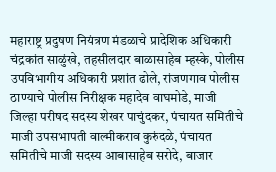महाराष्ट्र प्रदुषण नियंत्रण मंडळाचे प्रादेशिक अधिकारी चंद्रकांत साळुंखे, तहसीलदार बाळासाहेब म्हस्के, पोलीस उपविभागीय अधिकारी प्रशांत ढोले, रांजणगाव पोलीस ठाण्याचे पोलीस निरीक्षक महादेव वाघमोडे, माजी जिल्हा परीषद सदस्य शेखर पाचुंदकर, पंचायत समितीचे माजी उपसभापती वाल्मीकराव कुरुंदळे, पंचायत समितीचे माजी सदस्य आबासाहेब सरोदे, बाजार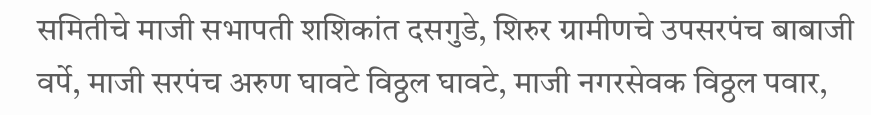समितीचे माजी सभापती शशिकांत दसगुडे, शिरुर ग्रामीणचे उपसरपंच बाबाजी वर्पे, माजी सरपंच अरुण घावटे विठ्ठल घावटे, माजी नगरसेवक विठ्ठल पवार,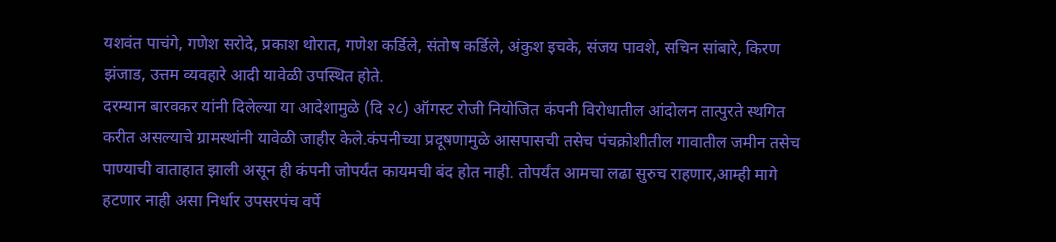यशवंत पाचंगे, गणेश सरोदे, प्रकाश थोरात, गणेश कर्डिले, संतोष कर्डिले, अंकुश इचके, संजय पावशे, सचिन सांबारे, किरण झंजाड, उत्तम व्यवहारे आदी यावेळी उपस्थित होते.
दरम्यान बारवकर यांनी दिलेल्या या आदेशामुळे (दि २८) ऑगस्ट रोजी नियोजित कंपनी विरोधातील आंदोलन तात्पुरते स्थगित करीत असल्याचे ग्रामस्थांनी यावेळी जाहीर केले.कंपनीच्या प्रदूषणामुळे आसपासची तसेच पंचक्रोशीतील गावातील जमीन तसेच पाण्याची वाताहात झाली असून ही कंपनी जोपर्यंत कायमची बंद होत नाही. तोपर्यंत आमचा लढा सुरुच राहणार,आम्ही मागे हटणार नाही असा निर्धार उपसरपंच वर्पे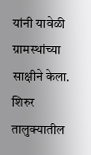यांनी यावेळी ग्रामस्थांच्या साक्षीने केला.
शिरुर तालुक्यातील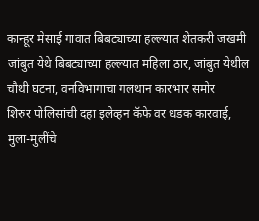कान्हूर मेसाई गावात बिबट्याच्या हल्ल्यात शेतकरी जखमी
जांबुत येथे बिबट्याच्या हल्ल्यात महिला ठार, जांबुत येथील चौथी घटना, वनविभागाचा गलथान कारभार समोर
शिरुर पोलिसांची दहा इलेव्हन कॅफे वर धडक कारवाई, मुला-मुलींचे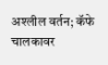अश्लील वर्तन; कॅफे चालकावर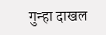गुन्हा दाखल